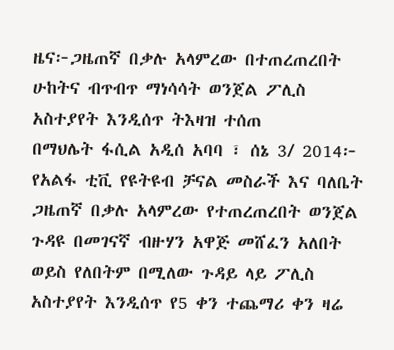ዜና፦ጋዜጠኛ በቃሉ አላምረው በተጠረጠረበት ሁከትና ብጥብጥ ማነሳሳት ወንጀል ፖሊስ አስተያየት እንዲሰጥ ትእዛዝ ተሰጠ
በማህሌት ፋሲል አዲሰ አባባ ፣ ሰኔ 3/ 2014፦ የአልፋ ቲቪ የዩትዩብ ቻናል መስራች እና ባለቤት ጋዜጠኛ በቃሉ አላምረው የተጠረጠረበት ወንጀል ጉዳዩ በመገናኛ ብዙሃን አዋጅ መሸፈን አለበት ወይስ የለበትም በሚለው ጉዳይ ላይ ፖሊስ አስተያየት እንዲሰጥ የ5 ቀን ተጨማሪ ቀን ዛሬ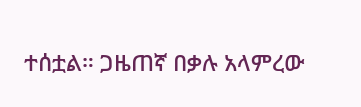ተሰቷል። ጋዜጠኛ በቃሉ አላምረው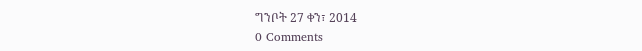ግንቦት 27 ቀን፣ 2014
0 Comments